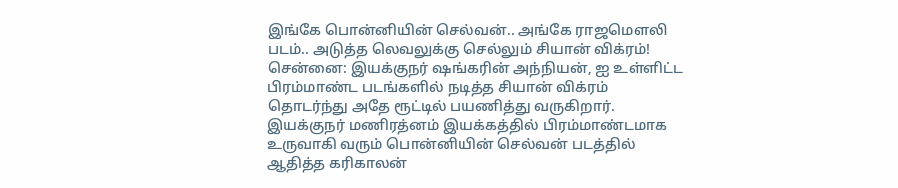இங்கே பொன்னியின் செல்வன்.. அங்கே ராஜமெளலி படம்.. அடுத்த லெவலுக்கு செல்லும் சியான் விக்ரம்!
சென்னை: இயக்குநர் ஷங்கரின் அந்நியன், ஐ உள்ளிட்ட பிரம்மாண்ட படங்களில் நடித்த சியான் விக்ரம் தொடர்ந்து அதே ரூட்டில் பயணித்து வருகிறார்.
இயக்குநர் மணிரத்னம் இயக்கத்தில் பிரம்மாண்டமாக உருவாகி வரும் பொன்னியின் செல்வன் படத்தில் ஆதித்த கரிகாலன்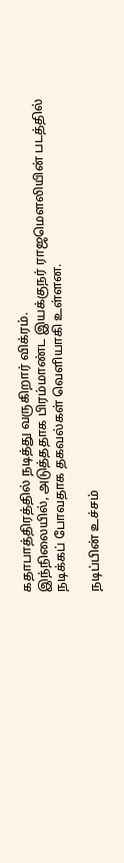கதாபாத்திரத்தில் நடித்து வருகிறார் விக்ரம்.
இந்நிலையில், அடுத்ததாக பிரம்மாண்ட இயக்குநர் ராஜமெளலியின் படத்தில் நடிக்கப் போவதாக தகவல்கள் வெளியாகி உள்ளன.

நடிப்பின் உச்சம்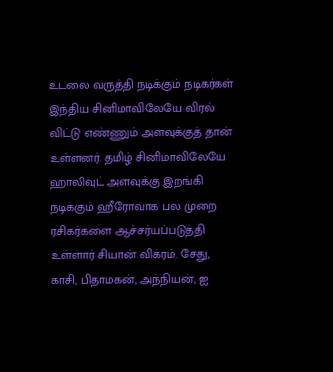உடலை வருத்தி நடிக்கும் நடிகர்கள் இந்திய சினிமாவிலேயே விரல் விட்டு எண்ணும் அளவுக்குத் தான் உள்ளனர். தமிழ் சினிமாவிலேயே ஹாலிவுட் அளவுக்கு இறங்கி நடிக்கும் ஹீரோவாக பல முறை ரசிகர்களை ஆச்சர்யப்படுத்தி உள்ளார் சியான் விக்ரம். சேது, காசி, பிதாமகன், அந்நியன், ஐ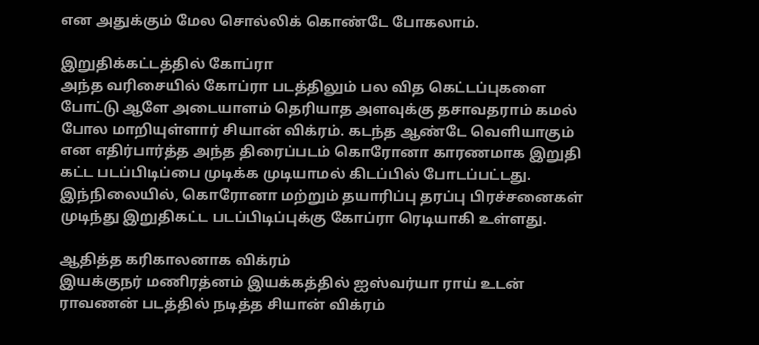என அதுக்கும் மேல சொல்லிக் கொண்டே போகலாம்.

இறுதிக்கட்டத்தில் கோப்ரா
அந்த வரிசையில் கோப்ரா படத்திலும் பல வித கெட்டப்புகளை போட்டு ஆளே அடையாளம் தெரியாத அளவுக்கு தசாவதராம் கமல் போல மாறியுள்ளார் சியான் விக்ரம். கடந்த ஆண்டே வெளியாகும் என எதிர்பார்த்த அந்த திரைப்படம் கொரோனா காரணமாக இறுதி கட்ட படப்பிடிப்பை முடிக்க முடியாமல் கிடப்பில் போடப்பட்டது. இந்நிலையில், கொரோனா மற்றும் தயாரிப்பு தரப்பு பிரச்சனைகள் முடிந்து இறுதிகட்ட படப்பிடிப்புக்கு கோப்ரா ரெடியாகி உள்ளது.

ஆதித்த கரிகாலனாக விக்ரம்
இயக்குநர் மணிரத்னம் இயக்கத்தில் ஐஸ்வர்யா ராய் உடன் ராவணன் படத்தில் நடித்த சியான் விக்ரம்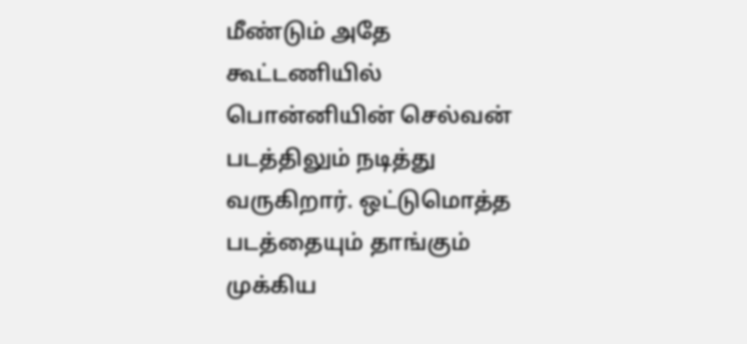மீண்டும் அதே கூட்டணியில் பொன்னியின் செல்வன் படத்திலும் நடித்து வருகிறார். ஒட்டுமொத்த படத்தையும் தாங்கும் முக்கிய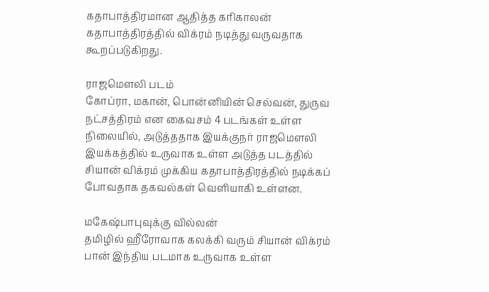கதாபாத்திரமான ஆதித்த கரிகாலன் கதாபாத்திரத்தில் விக்ரம் நடித்து வருவதாக கூறப்படுகிறது.

ராஜமெளலி படம்
கோப்ரா, மகான், பொன்னியின் செல்வன், துருவ நட்சத்திரம் என கைவசம் 4 படங்கள் உள்ள நிலையில், அடுத்ததாக இயக்குநர் ராஜமெளலி இயக்கத்தில் உருவாக உள்ள அடுத்த படத்தில் சியான் விக்ரம் முக்கிய கதாபாத்திரத்தில் நடிக்கப் போவதாக தகவல்கள் வெளியாகி உள்ளன.

மகேஷ்பாபுவுக்கு வில்லன்
தமிழில் ஹீரோவாக கலக்கி வரும் சியான் விக்ரம் பான் இந்திய படமாக உருவாக உள்ள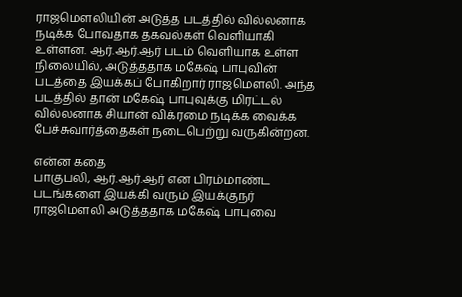ராஜமெளலியின் அடுத்த படத்தில் வில்லனாக நடிக்க போவதாக தகவல்கள் வெளியாகி உள்ளன. ஆர்.ஆர்.ஆர் படம் வெளியாக உள்ள நிலையில், அடுத்ததாக மகேஷ் பாபுவின் படத்தை இயக்கப் போகிறார் ராஜமெளலி. அந்த படத்தில் தான் மகேஷ் பாபுவுக்கு மிரட்டல் வில்லனாக சியான் விக்ரமை நடிக்க வைக்க பேச்சுவார்த்தைகள் நடைபெற்று வருகின்றன.

என்ன கதை
பாகுபலி, ஆர்.ஆர்.ஆர் என பிரம்மாண்ட படங்களை இயக்கி வரும் இயக்குநர் ராஜமெளலி அடுத்ததாக மகேஷ் பாபுவை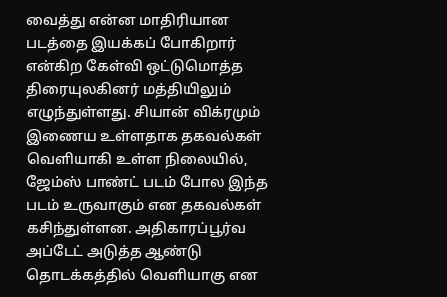வைத்து என்ன மாதிரியான படத்தை இயக்கப் போகிறார் என்கிற கேள்வி ஒட்டுமொத்த திரையுலகினர் மத்தியிலும் எழுந்துள்ளது. சியான் விக்ரமும் இணைய உள்ளதாக தகவல்கள் வெளியாகி உள்ள நிலையில், ஜேம்ஸ் பாண்ட் படம் போல இந்த படம் உருவாகும் என தகவல்கள் கசிந்துள்ளன. அதிகாரப்பூர்வ அப்டேட் அடுத்த ஆண்டு தொடக்கத்தில் வெளியாகு என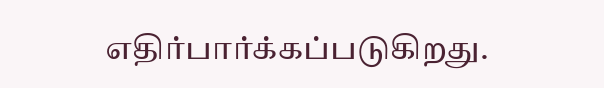எதிர்பார்க்கப்படுகிறது.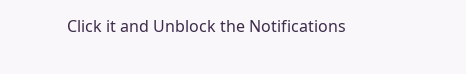Click it and Unblock the Notifications